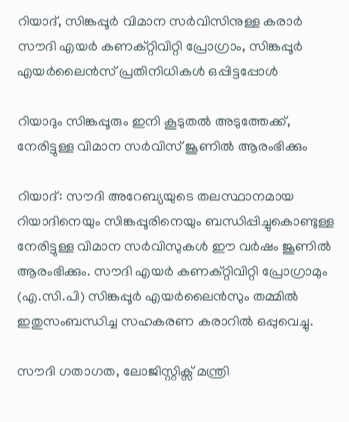റിയാദ്, സിങ്കപ്പൂർ വിമാന സർവിസിനുള്ള കരാർ സൗദി എയർ കണക്റ്റിവിറ്റി പ്രോഗ്രാം, സിങ്കപ്പൂർ എയർലൈൻസ് പ്രതിനിധികൾ ഒപ്പിട്ടപ്പോൾ

റിയാദും സിങ്കപ്പൂരും ഇനി കൂടുതൽ അടുത്തേക്ക്, നേരിട്ടുള്ള വിമാന സർവിസ് ജൂണിൽ ആരംഭിക്കും

റിയാദ്: സൗദി അറേബ്യയുടെ തലസ്ഥാനമായ റിയാദിനെയും സിങ്കപ്പൂരിനെയും ബന്ധിപ്പിച്ചുകൊണ്ടുള്ള നേരിട്ടുള്ള വിമാന സർവിസുകൾ ഈ വർഷം ജൂണിൽ ആരംഭിക്കും. സൗദി എയർ കണക്റ്റിവിറ്റി പ്രോഗ്രാമും (എ.സി.പി) സിങ്കപ്പൂർ എയർലൈൻസും തമ്മിൽ ഇതുസംബന്ധിച്ച സഹകരണ കരാറിൽ ഒപ്പുവെച്ചു.

സൗദി ഗതാഗത, ലോജിസ്റ്റിക്സ് മന്ത്രി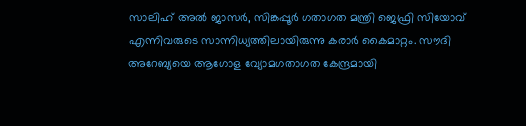സാലിഹ് അൽ ജാസർ, സിങ്കപ്പൂർ ഗതാഗത മന്ത്രി ജെഫ്രി സിയോവ് എന്നിവരുടെ സാന്നിധ്യത്തിലായിരുന്നു കരാർ കൈമാറ്റം. സൗദി അറേബ്യയെ ആഗോള വ്യോമഗതാഗത കേന്ദ്രമായി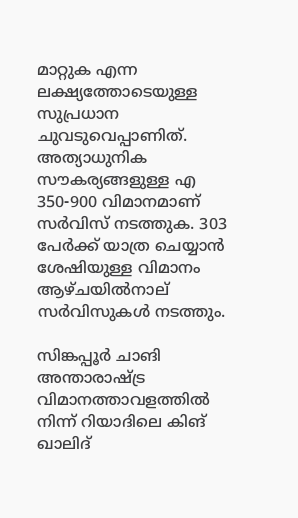മാറ്റുക എന്ന ലക്ഷ്യത്തോടെയുള്ള സുപ്രധാന ചുവടുവെപ്പാണിത്. അത്യാധുനിക സൗകര്യങ്ങളുള്ള എ 350-900 വിമാനമാണ് സർവിസ് നടത്തുക. 303 പേർക്ക് യാത്ര ചെയ്യാൻ ശേഷിയുള്ള വിമാനം ആഴ്ചയിൽനാല് സർവിസുകൾ നടത്തും.

സിങ്കപ്പൂർ ചാങി അന്താരാഷ്ട്ര വിമാനത്താവളത്തിൽ നിന്ന് റിയാദിലെ കിങ് ഖാലിദ്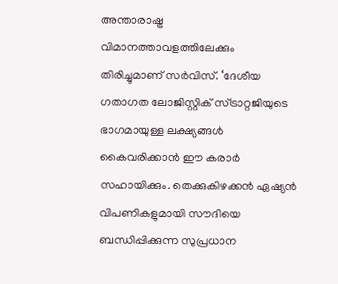അന്താരാഷ്ട്ര വിമാനത്താവളത്തിലേക്കും തിരിച്ചുമാണ് സർവിസ്. ‘ദേശീയ ഗതാഗത ലോജിസ്റ്റിക് സ്ട്രാറ്റജിയുടെ ഭാഗമായുള്ള ലക്ഷ്യങ്ങൾ കൈവരിക്കാൻ ഈ കരാർ സഹായിക്കും. തെക്കുകിഴക്കൻ ഏഷ്യൻ വിപണികളുമായി സൗദിയെ ബന്ധിപ്പിക്കുന്ന സുപ്രധാന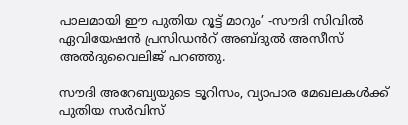പാലമായി ഈ പുതിയ റൂട്ട് മാറും’ -സൗദി സിവിൽ ഏവിയേഷൻ പ്രസിഡൻറ് അബ്ദുൽ അസീസ് അൽദുവൈലിജ് പറഞ്ഞു.

സൗദി അറേബ്യയുടെ ടൂറിസം, വ്യാപാര മേഖലകൾക്ക് പുതിയ സർവിസ്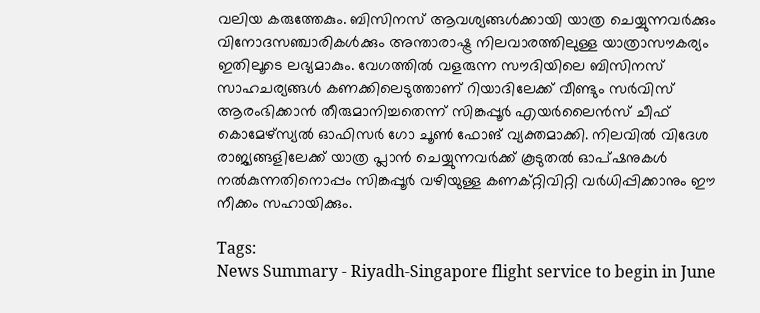വലിയ കരുത്തേകും. ബിസിനസ് ആവശ്യങ്ങൾക്കായി യാത്ര ചെയ്യുന്നവർക്കും വിനോദസഞ്ചാരികൾക്കും അന്താരാഷ്ട്ര നിലവാരത്തിലുള്ള യാത്രാസൗകര്യം ഇതിലൂടെ ലഭ്യമാകും. വേഗത്തിൽ വളരുന്ന സൗദിയിലെ ബിസിനസ് സാഹചര്യങ്ങൾ കണക്കിലെടുത്താണ് റിയാദിലേക്ക് വീണ്ടും സർവിസ് ആരംഭിക്കാൻ തീരുമാനിച്ചതെന്ന് സിങ്കപ്പൂർ എയർലൈൻസ് ചീഫ് കൊമേഴ്‌സ്യൽ ഓഫിസർ ഗോ ചൂൺ ഫോങ് വ്യക്തമാക്കി. നിലവിൽ വിദേശ രാജ്യങ്ങളിലേക്ക് യാത്ര പ്ലാൻ ചെയ്യുന്നവർക്ക് കൂടുതൽ ഓപ്ഷനുകൾ നൽകുന്നതിനൊപ്പം സിങ്കപ്പൂർ വഴിയുള്ള കണക്റ്റിവിറ്റി വർധിപ്പിക്കാനും ഈ നീക്കം സഹായിക്കും.

Tags:
News Summary - Riyadh-Singapore flight service to begin in June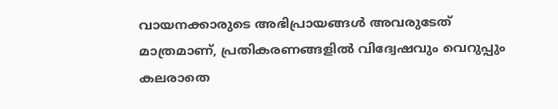വായനക്കാരുടെ അഭിപ്രായങ്ങള്‍ അവരുടേത് മാത്രമാണ്, പ്രതികരണങ്ങളിൽ വിദ്വേഷവും വെറുപ്പും കലരാതെ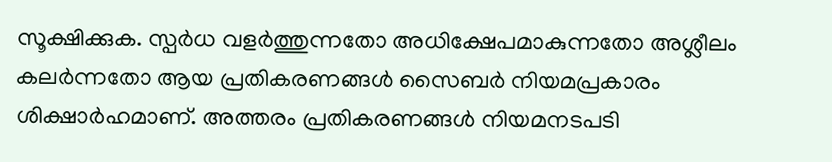സൂക്ഷിക്കുക. സ്പർധ വളർത്തുന്നതോ അധിക്ഷേപമാകുന്നതോ അശ്ലീലം കലർന്നതോ ആയ പ്രതികരണങ്ങൾ സൈബർ നിയമപ്രകാരം ശിക്ഷാർഹമാണ്. അത്തരം പ്രതികരണങ്ങൾ നിയമനടപടി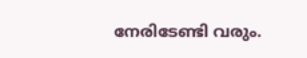നേരിടേണ്ടി വരും.